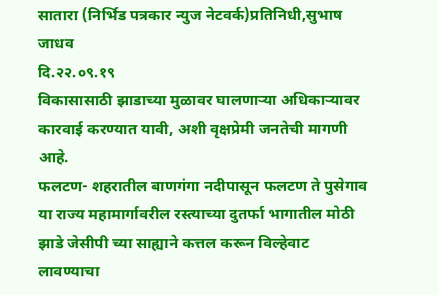सातारा (निर्भिड पत्रकार न्युज नेटवर्क)प्रतिनिधी,सुभाष जाधव
दि.२२.०९.१९
विकासासाठी झाडाच्या मुळावर घालणाऱ्या अधिकाऱ्यावर कारवाई करण्यात यावी, अशी वृक्षप्रेमी जनतेची मागणी आहे.
फलटण- शहरातील बाणगंगा नदीपासून फलटण ते पुसेगाव या राज्य महामार्गावरील रस्त्याच्या दुतर्फा भागातील मोठी झाडे जेसीपी च्या साह्याने कत्तल करून विल्हेवाट लावण्याचा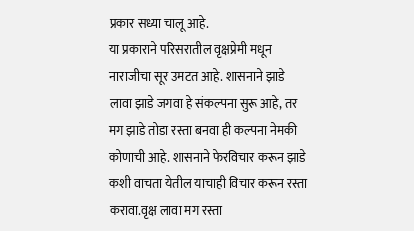प्रकार सध्या चालू आहे.
या प्रकाराने परिसरातील वृक्षप्रेमी मधून नाराजीचा सूर उमटत आहे. शासनाने झाडे लावा झाडे जगवा हे संकल्पना सुरू आहे, तर मग झाडे तोडा रस्ता बनवा ही कल्पना नेमकी कोणाची आहे. शासनाने फेरविचार करून झाडे कशी वाचता येतील याचाही विचार करून रस्ता करावा.वृक्ष लावा मग रस्ता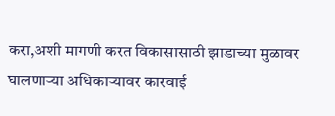करा,अशी मागणी करत विकासासाठी झाडाच्या मुळावर घालणाऱ्या अधिकाऱ्यावर कारवाई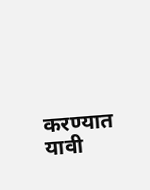करण्यात यावी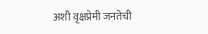अशी वृक्षप्रेमी जनतेची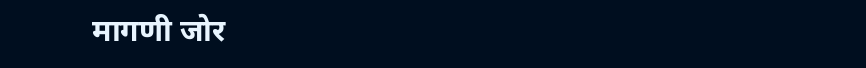मागणी जोर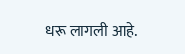धरू लागली आहे.